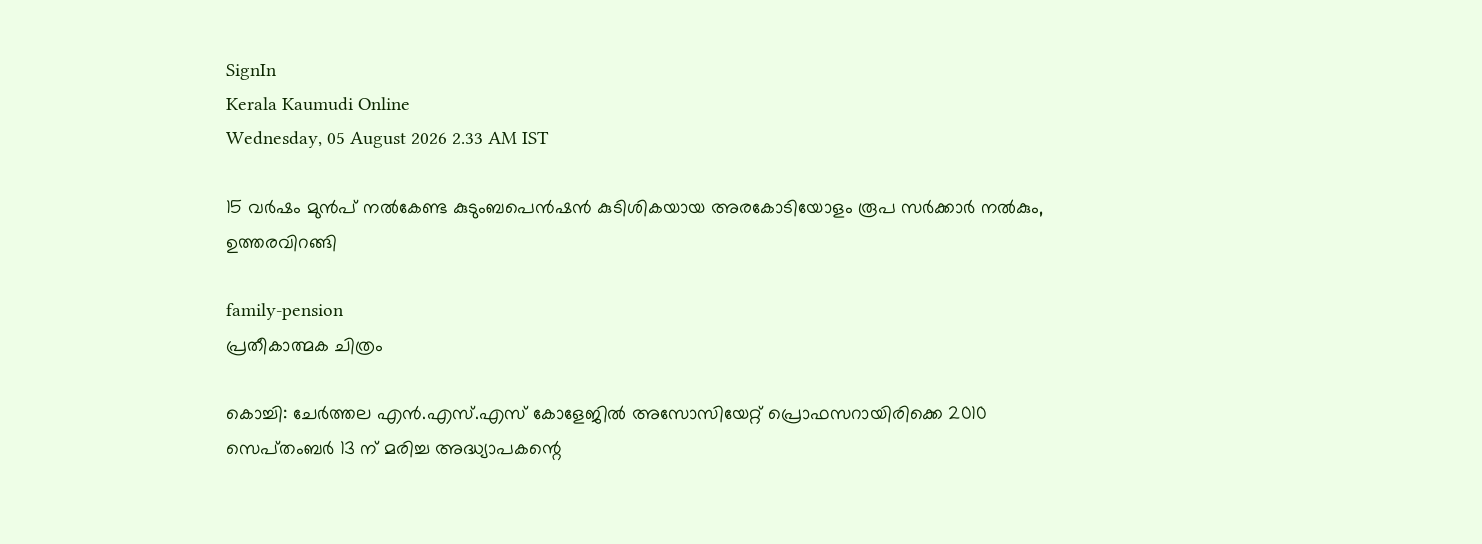SignIn
Kerala Kaumudi Online
Wednesday, 05 August 2026 2.33 AM IST

15 വർഷം മുൻപ് നൽകേണ്ട കുടുംബപെൻഷൻ കുടിശികയായ അരകോടിയോളം രൂപ സർക്കാർ നൽകും, ഉത്തരവിറങ്ങി

family-pension
പ്രതീകാത്മക ചിത്രം

കൊച്ചി: ചേർത്തല എൻ.എസ്.എസ്‌ കോളേജിൽ അസോസിയേറ്റ് പ്രൊഫസറായിരിക്കെ 2010 സെപ്‌തംബർ 13 ന് മരിച്ച അദ്ധ്യാപകന്റെ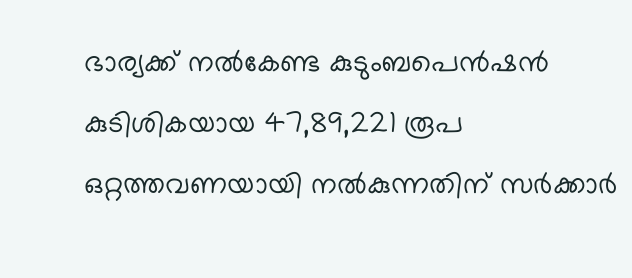ഭാര്യക്ക് നൽകേണ്ട കുടുംബപെൻഷൻ കുടിശികയായ 47,89,221 രൂപ ഒറ്റത്തവണയായി നൽകുന്നതിന് സർക്കാർ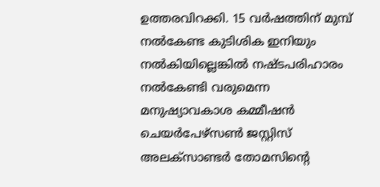ഉത്തരവിറക്കി. 15 വർഷത്തിന് മുമ്പ് നൽകേണ്ട കുടിശിക ഇനിയും നൽകിയില്ലെങ്കിൽ നഷ്ടപരിഹാരം നൽകേണ്ടി വരുമെന്ന മനുഷ്യാവകാശ കമ്മീഷൻ ചെയർപേഴ്‌സൺ ജസ്റ്റിസ് അലക്സാണ്ടർ തോമസിന്റെ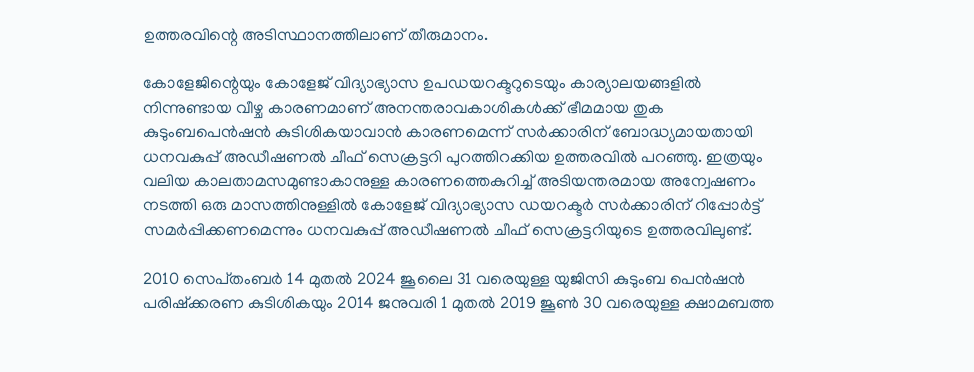ഉത്തരവിന്റെ അടിസ്ഥാനത്തിലാണ് തീരുമാനം.

കോളേജിന്റെയും കോളേജ് വിദ്യാഭ്യാസ ഉപഡയറക്ടറുടെയും കാര്യാലയങ്ങളിൽ നിന്നുണ്ടായ വീഴ്ച കാരണമാണ് അനന്തരാവകാശികൾക്ക് ഭീമമായ തുക കുടുംബപെൻഷൻ കുടിശികയാവാൻ കാരണമെന്ന് സർക്കാരിന്‌ ബോദ്ധ്യമായതായി ധനവകുപ്പ് അഡീഷണൽ ചീഫ് സെക്രട്ടറി പുറത്തിറക്കിയ ഉത്തരവിൽ പറഞ്ഞു. ഇത്രയും വലിയ കാലതാമസമുണ്ടാകാനുള്ള കാരണത്തെകുറിച്ച് അടിയന്തരമായ അന്വേഷണം നടത്തി ഒരു മാസത്തിനുള്ളിൽ കോളേജ് വിദ്യാഭ്യാസ ഡയറക്ടർ സർക്കാരിന് റിപ്പോർട്ട് സമർപ്പിക്കണമെന്നും ധനവകുപ്പ് അഡീഷണൽ ചീഫ് സെക്രട്ടറിയുടെ ഉത്തരവിലുണ്ട്.

2010 സെപ്‌തംബർ 14 മുതൽ 2024 ജൂലൈ 31 വരെയുള്ള യുജിസി കുടുംബ പെൻഷൻ പരിഷ്‌ക്കരണ കുടിശികയും 2014 ജനുവരി 1 മുതൽ 2019 ജൂൺ 30 വരെയുള്ള ക്ഷാമബത്ത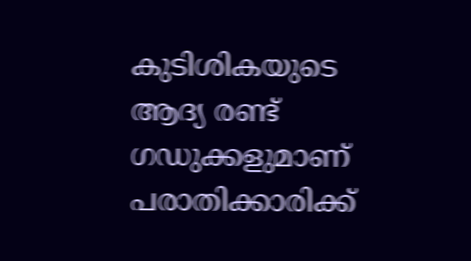കുടിശികയുടെ ആദ്യ രണ്ട് ഗഡുക്കളുമാണ് പരാതിക്കാരിക്ക്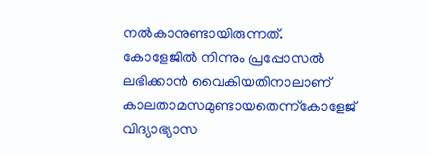നൽകാനുണ്ടായിരുന്നത്. കോളേജിൽ നിന്നും പ്രപ്പോസൽ ലഭിക്കാൻ വൈകിയതിനാലാണ് കാലതാമസമുണ്ടായതെന്ന്‌കോളേജ് വിദ്യാഭ്യാസ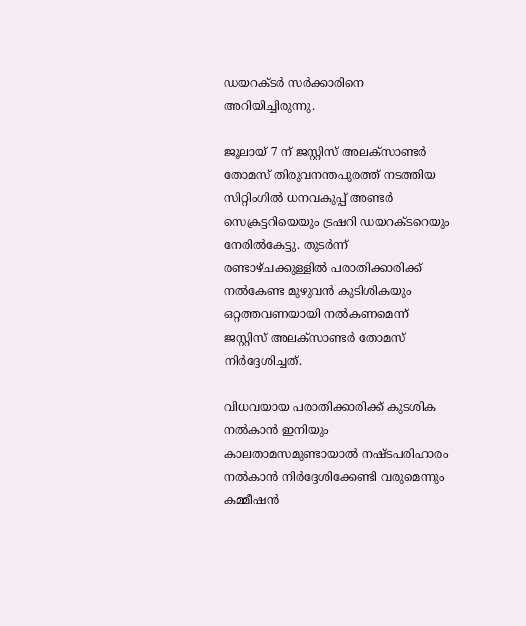ഡയറക്ടർ സർക്കാരിനെ അറിയിച്ചിരുന്നു.

ജൂലായ് 7 ന് ജസ്റ്റിസ് അലക്സാണ്ടർ തോമസ് തിരുവനന്തപുരത്ത് നടത്തിയ സിറ്റിംഗിൽ ധനവകുപ്പ് അണ്ടർ സെക്രട്ടറിയെയും ട്രഷറി ഡയറക്ടറെയും നേരിൽകേട്ടു. തുടർന്ന് രണ്ടാഴ്ചക്കുള്ളിൽ പരാതിക്കാരിക്ക് നൽകേണ്ട മുഴുവൻ കുടിശികയും ഒറ്റത്തവണയായി നൽകണമെന്ന് ജസ്റ്റിസ് അലക്സാണ്ടർ തോമസ് നിർദ്ദേശിച്ചത്.

വിധവയായ പരാതിക്കാരിക്ക് കുടശിക നൽകാൻ ഇനിയും കാലതാമസമുണ്ടായാൽ നഷ്ടപരിഹാരം നൽകാൻ നിർദ്ദേശിക്കേണ്ടി വരുമെന്നും കമ്മീഷൻ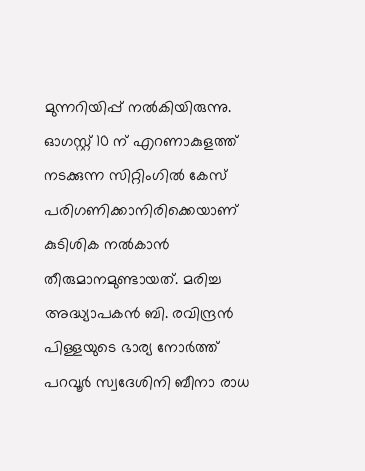മുന്നറിയിപ്പ് നൽകിയിരുന്നു. ഓഗസ്റ്റ് 10 ന് എറണാകുളത്ത് നടക്കുന്ന സിറ്റിംഗിൽ കേസ് പരിഗണിക്കാനിരിക്കെയാണ് കുടിശിക നൽകാൻ തീരുമാനമുണ്ടായത്. മരിച്ച അദ്ധ്യാപകൻ ബി. രവിന്ദ്രൻ പിള്ളയുടെ ഭാര്യ നോർത്ത് പറവൂർ സ്വദേശിനി ബീനാ രാധ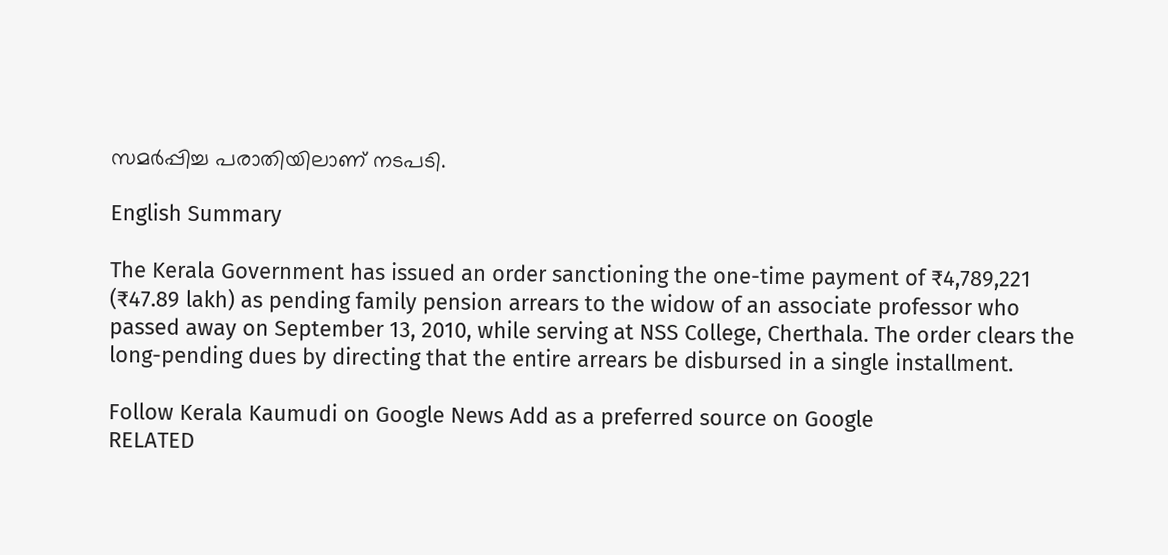സമർപ്പിച്ച പരാതിയിലാണ് നടപടി.

English Summary

The Kerala Government has issued an order sanctioning the one-time payment of ₹4,789,221 (₹47.89 lakh) as pending family pension arrears to the widow of an associate professor who passed away on September 13, 2010, while serving at NSS College, Cherthala. The order clears the long-pending dues by directing that the entire arrears be disbursed in a single installment.

Follow Kerala Kaumudi on Google News Add as a preferred source on Google
RELATED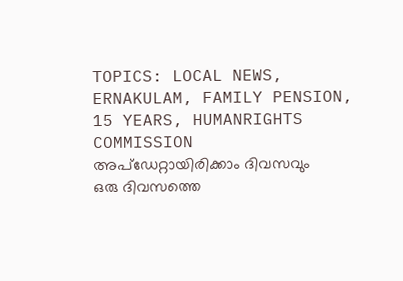TOPICS: LOCAL NEWS, ERNAKULAM, FAMILY PENSION, 15 YEARS, HUMANRIGHTS COMMISSION
അപ്ഡേറ്റായിരിക്കാം ദിവസവും
ഒരു ദിവസത്തെ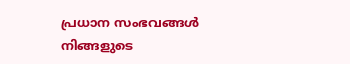പ്രധാന സംഭവങ്ങൾ നിങ്ങളുടെ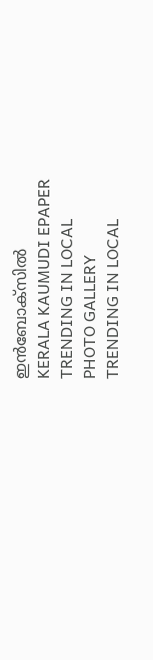ഇൻബോക്സിൽ
KERALA KAUMUDI EPAPER
TRENDING IN LOCAL
PHOTO GALLERY
TRENDING IN LOCAL